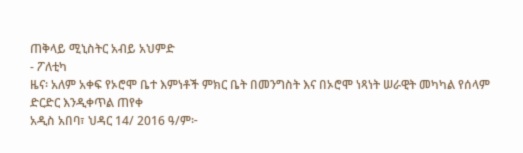ጠቅላይ ሚኒስትር አብይ አህምድ
- ፖለቲካ
ዜና፡ አለም አቀፍ የኦሮሞ ቤተ እምነቶች ምክር ቤት በመንግስት እና በኦሮሞ ነጻነት ሠራዊት መካካል የሰላም ድርድር እንዲቀጥል ጠየቀ
አዲስ አበባ፣ ህዳር 14/ 2016 ዓ/ም፦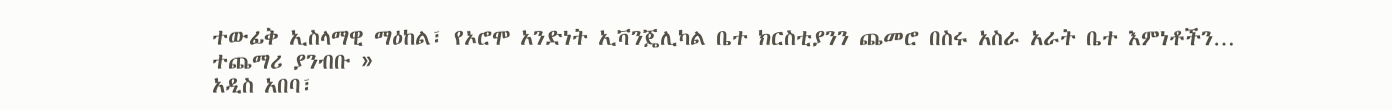ተውፊቅ ኢስላማዊ ማዕከል፣ የኦሮሞ አንድነት ኢቫንጄሊካል ቤተ ክርስቲያንን ጨመሮ በስሩ አስራ አራት ቤተ እምነቶችን…
ተጨማሪ ያንብቡ »
አዲስ አበባ፣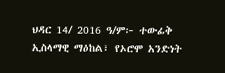ህዳር 14/ 2016 ዓ/ም፦ ተውፊቅ ኢስላማዊ ማዕከል፣ የኦሮሞ አንድነት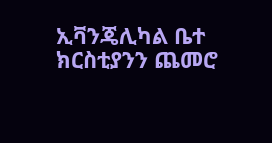ኢቫንጄሊካል ቤተ ክርስቲያንን ጨመሮ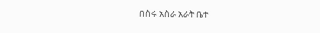በስሩ አስራ አራት ቤተ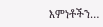እምነቶችን…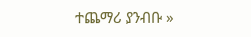ተጨማሪ ያንብቡ »